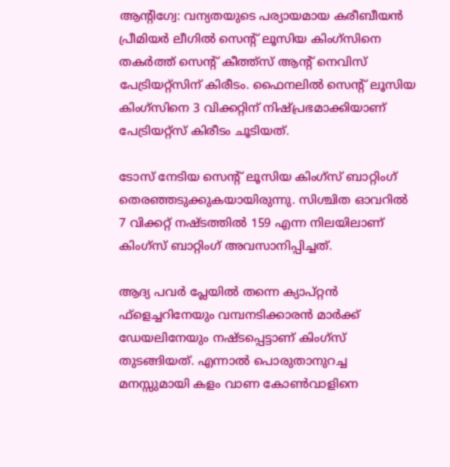ആന്റിഗ്വേ: വന്യതയുടെ പര്യായമായ കരീബീയന്‍ പ്രീമിയര്‍ ലീഗില്‍ സെന്റ് ലൂസിയ കിംഗ്‌സിനെ തകര്‍ത്ത് സെന്റ് കീത്ത്‌സ് ആന്റ് നെവിസ് പേട്രിയറ്റ്‌സിന് കിരീടം. ഫൈനലില്‍ സെന്റ് ലൂസിയ കിംഗ്‌സിനെ 3 വിക്കറ്റിന് നിഷ്പ്രഭമാക്കിയാണ് പേട്രിയറ്റ്‌സ് കിരീടം ചൂടിയത്.

ടോസ് നേടിയ സെന്റ് ലൂസിയ കിംഗ്‌സ് ബാറ്റിംഗ് തെരഞ്ഞടുക്കുകയായിരുന്നു. സിശ്ചിത ഓവറില്‍ 7 വിക്കറ്റ് നഷ്ടത്തില്‍ 159 എന്ന നിലയിലാണ് കിംഗ്‌സ് ബാറ്റിംഗ് അവസാനിപ്പിച്ചത്.

ആദ്യ പവര്‍ പ്ലേയില്‍ തന്നെ ക്യാപ്റ്റന്‍ ഫ്‌ളെച്ചറിനേയും വമ്പനടിക്കാരന്‍ മാര്‍ക്ക് ഡേയലിനേയും നഷ്ടപ്പെട്ടാണ് കിംഗ്‌സ് തുടങ്ങിയത്. എന്നാല്‍ പൊരുതാനുറച്ച മനസ്സുമായി കളം വാണ കോണ്‍വാളിനെ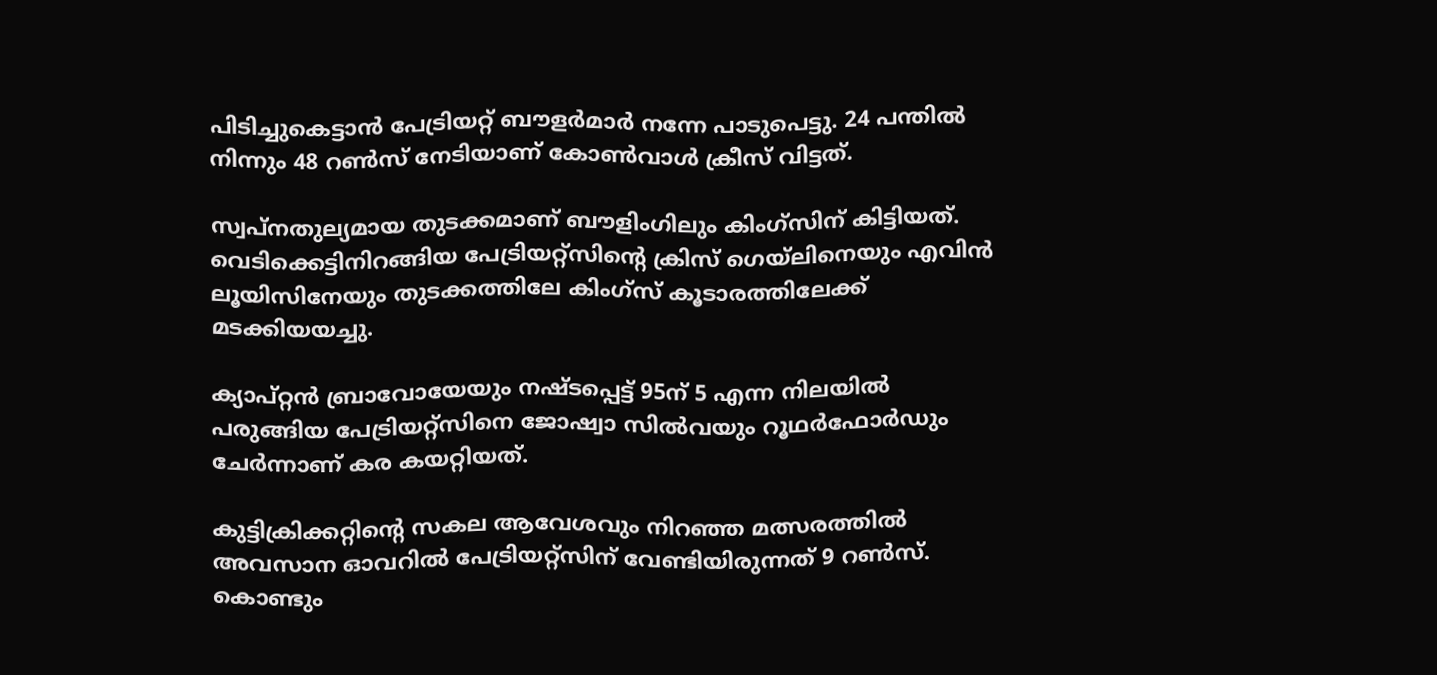പിടിച്ചുകെട്ടാന്‍ പേട്രിയറ്റ് ബൗളര്‍മാര്‍ നന്നേ പാടുപെട്ടു. 24 പന്തില്‍ നിന്നും 48 റണ്‍സ് നേടിയാണ് കോണ്‍വാള്‍ ക്രീസ് വിട്ടത്.

സ്വപ്‌നതുല്യമായ തുടക്കമാണ് ബൗളിംഗിലും കിംഗ്‌സിന് കിട്ടിയത്. വെടിക്കെട്ടിനിറങ്ങിയ പേട്രിയറ്റ്‌സിന്റെ ക്രിസ് ഗെയ്‌ലിനെയും എവിന്‍ ലൂയിസിനേയും തുടക്കത്തിലേ കിംഗ്‌സ് കൂടാരത്തിലേക്ക് മടക്കിയയച്ചു.

ക്യാപ്റ്റന്‍ ബ്രാവോയേയും നഷ്ടപ്പെട്ട് 95ന് 5 എന്ന നിലയില്‍ പരുങ്ങിയ പേട്രിയറ്റ്‌സിനെ ജോഷ്വാ സില്‍വയും റൂഥര്‍ഫോര്‍ഡും ചേര്‍ന്നാണ് കര കയറ്റിയത്.

കുട്ടിക്രിക്കറ്റിന്റെ സകല ആവേശവും നിറഞ്ഞ മത്സരത്തില്‍ അവസാന ഓവറില്‍ പേട്രിയറ്റ്‌സിന് വേണ്ടിയിരുന്നത് 9 റണ്‍സ്. കൊണ്ടും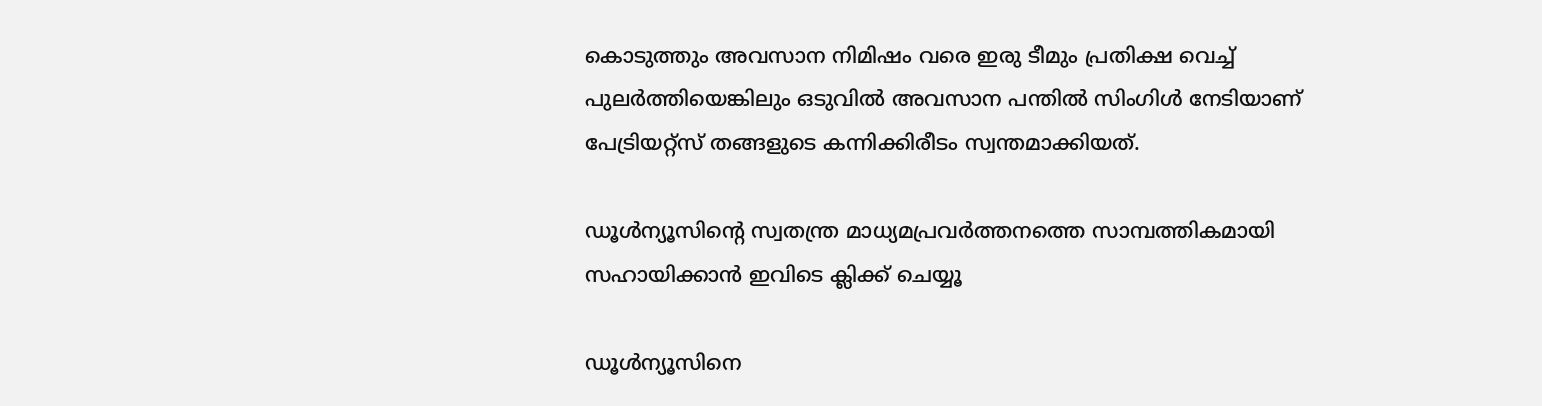കൊടുത്തും അവസാന നിമിഷം വരെ ഇരു ടീമും പ്രതിക്ഷ വെച്ച് പുലര്‍ത്തിയെങ്കിലും ഒടുവില്‍ അവസാന പന്തില്‍ സിംഗിള്‍ നേടിയാണ് പേട്രിയറ്റ്‌സ് തങ്ങളുടെ കന്നിക്കിരീടം സ്വന്തമാക്കിയത്.

ഡൂള്‍ന്യൂസിന്റെ സ്വതന്ത്ര മാധ്യമപ്രവര്‍ത്തനത്തെ സാമ്പത്തികമായി സഹായിക്കാന്‍ ഇവിടെ ക്ലിക്ക് ചെയ്യൂ

ഡൂള്‍ന്യൂസിനെ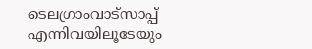ടെലഗ്രാംവാട്‌സാപ്പ് എന്നിവയിലൂടേയും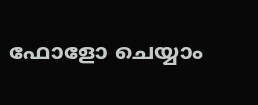ഫോളോ ചെയ്യാം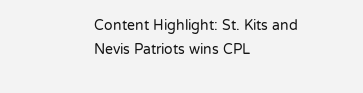Content Highlight: St. Kits and Nevis Patriots wins CPL